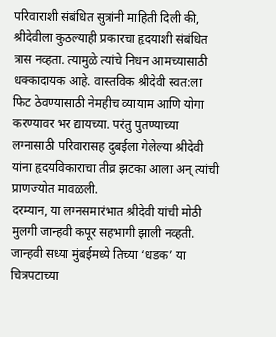परिवाराशी संबंधित सुत्रांनी माहिती दिली की, श्रीदेवीला कुठल्याही प्रकारचा हृदयाशी संबंधित त्रास नव्हता. त्यामुळे त्यांचे निधन आमच्यासाठी धक्कादायक आहे. वास्तविक श्रीदेवी स्वत:ला फिट ठेवण्यासाठी नेमहीच व्यायाम आणि योगा करण्यावर भर द्यायच्या. परंतु पुतण्याच्या लग्नासाठी परिवारासह दुबईला गेलेल्या श्रीदेवी यांना हृदयविकाराचा तीव्र झटका आला अन् त्यांची प्राणज्योत मावळली.
दरम्यान, या लग्नसमारंभात श्रीदेवी यांची मोठी मुलगी जान्हवी कपूर सहभागी झाली नव्हती. जान्हवी सध्या मुंबईमध्ये तिच्या ‘धडक’ या चित्रपटाच्या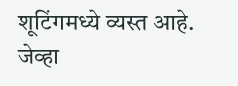शूटिंगमध्ये व्यस्त आहे. जेव्हा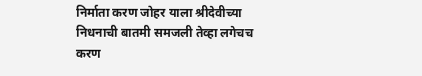निर्माता करण जोहर याला श्रीदेवीच्या निधनाची बातमी समजली तेव्हा लगेचच करण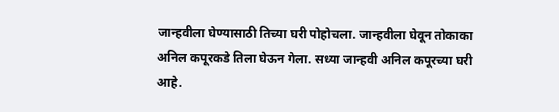जान्हवीला घेण्यासाठी तिच्या घरी पोहोचला. जान्हवीला घेवून तोकाका अनिल कपूरकडे तिला घेऊन गेला. सध्या जान्हवी अनिल कपूरच्या घरी आहे.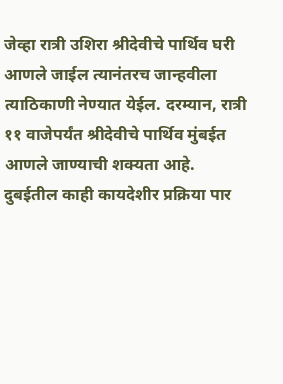जेव्हा रात्री उशिरा श्रीदेवीचे पार्थिव घरी आणले जाईल त्यानंतरच जान्हवीला त्याठिकाणी नेण्यात येईल. दरम्यान, रात्री ११ वाजेपर्यंत श्रीदेवीचे पार्थिव मुंबईत आणले जाण्याची शक्यता आहे. दुबईतील काही कायदेशीर प्रक्रिया पार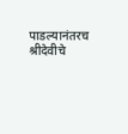पाडल्यानंतरच श्रीदेवीचे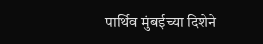पार्थिव मुंबईच्या दिशेने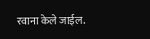रवाना केले जाईल.